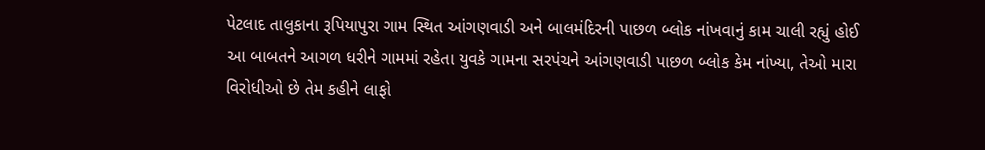પેટલાદ તાલુકાના રૂપિયાપુરા ગામ સ્થિત આંગણવાડી અને બાલમંદિરની પાછળ બ્લોક નાંખવાનું કામ ચાલી રહ્યું હોઈ આ બાબતને આગળ ધરીને ગામમાં રહેતા યુવકે ગામના સરપંચને આંગણવાડી પાછળ બ્લોક કેમ નાંખ્યા, તેઓ મારા વિરોધીઓ છે તેમ કહીને લાફો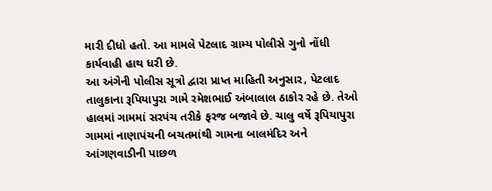મારી દીધો હતો. આ મામલે પેટલાદ ગ્રામ્ય પોલીસે ગુનો નોંધી કાર્યવાહી હાથ ધરી છે.
આ અંગેની પોલીસ સૂત્રો દ્વારા પ્રાપ્ત માહિતી અનુસાર, પેટલાદ તાલુકાના રૂપિયાપુરા ગામે રમેશભાઈ અંબાલાલ ઠાકોર રહે છે. તેઓ હાલમાં ગામમાં સરપંચ તરીકે ફરજ બજાવે છે. ચાલુ વર્ષે રૂપિયાપુરા ગામમાં નાણાપંચની બચતમાંથી ગામના બાલમંદિર અને આંગણવાડીની પાછળ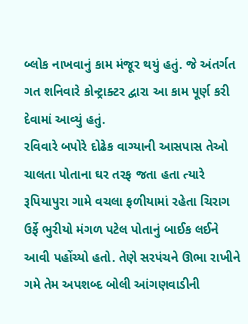બ્લોક નાખવાનું કામ મંજૂર થયું હતું. જે અંતર્ગત ગત શનિવારે કોન્ટ્રાક્ટર દ્વારા આ કામ પૂર્ણ કરી દેવામાં આવ્યું હતું.
રવિવારે બપોરે દોઢેક વાગ્યાની આસપાસ તેઓ ચાલતા પોતાના ઘર તરફ જતા હતા ત્યારે રૂપિયાપુરા ગામે વચલા ફળીયામાં રહેતા ચિરાગ ઉર્ફે ભુરીયો મંગળ પટેલ પોતાનું બાઈક લઈને આવી પહોંચ્યો હતો. તેણે સરપંચને ઊભા રાખીને ગમે તેમ અપશબ્દ બોલી આંગણવાડીની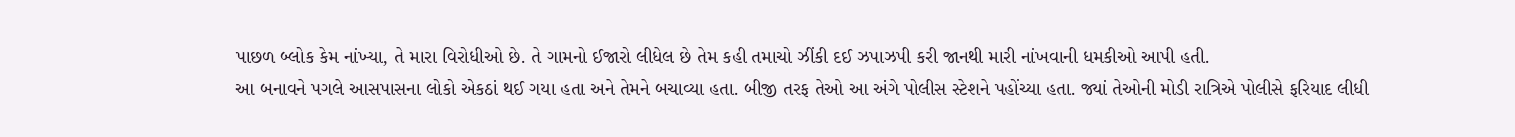પાછળ બ્લોક કેમ નાંખ્યા, તે મારા વિરોધીઓ છે. તે ગામનો ઈજારો લીધેલ છે તેમ કહી તમાચો ઝીંકી દઈ ઝપાઝપી કરી જાનથી મારી નાંખવાની ધમકીઓ આપી હતી.
આ બનાવને પગલે આસપાસના લોકો એકઠાં થઈ ગયા હતા અને તેમને બચાવ્યા હતા. બીજી તરફ તેઓ આ અંગે પોલીસ સ્ટેશને પહોંચ્યા હતા. જ્યાં તેઓની મોડી રાત્રિએ પોલીસે ફરિયાદ લીધી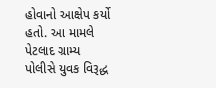હોવાનો આક્ષેપ કર્યો હતો. આ મામલે પેટલાદ ગ્રામ્ય પોલીસે યુવક વિરૂદ્ધ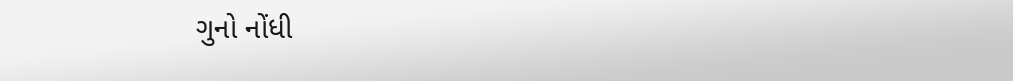ગુનો નોંધી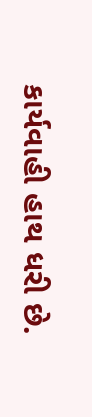કાર્યવાહી હાથ ધરી છે.